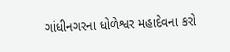ગાંધીનગરના ધોળેશ્વર મહાદેવના કરો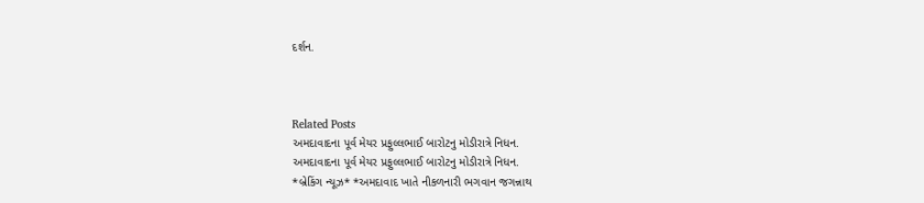દર્શન.



Related Posts
અમદાવાદના પૂર્વ મેયર પ્રફુલ્લભાઈ બારોટનુ મોડીરાત્રે નિધન.
અમદાવાદના પૂર્વ મેયર પ્રફુલ્લભાઈ બારોટનુ મોડીરાત્રે નિધન.
*બ્રેકિંગ ન્યૂઝ* *અમદાવાદ ખાતે નીકળનારી ભગવાન જગન્નાથ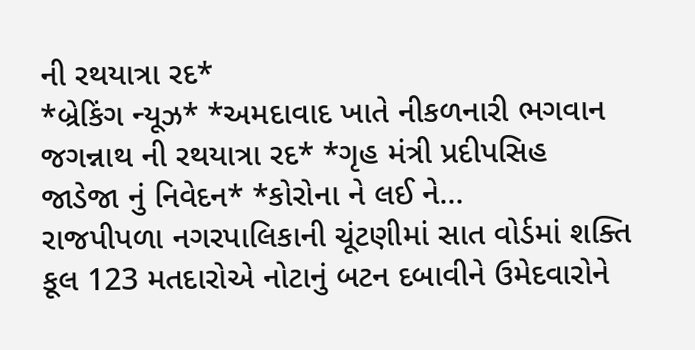ની રથયાત્રા રદ*
*બ્રેકિંગ ન્યૂઝ* *અમદાવાદ ખાતે નીકળનારી ભગવાન જગન્નાથ ની રથયાત્રા રદ* *ગૃહ મંત્રી પ્રદીપસિહ જાડેજા નું નિવેદન* *કોરોના ને લઈ ને…
રાજપીપળા નગરપાલિકાની ચૂંટણીમાં સાત વોર્ડમાં શક્તિ કૂલ 123 મતદારોએ નોટાનું બટન દબાવીને ઉમેદવારોને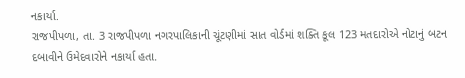નકાર્યા.
રાજપીપળા, તા. 3 રાજપીપળા નગરપાલિકાની ચૂંટણીમાં સાત વોર્ડમાં શક્તિ કૂલ 123 મતદારોએ નોટાનું બટન દબાવીને ઉમેદવારોને નકાર્યા હતા.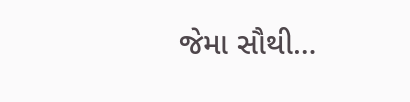જેમા સૌથી…